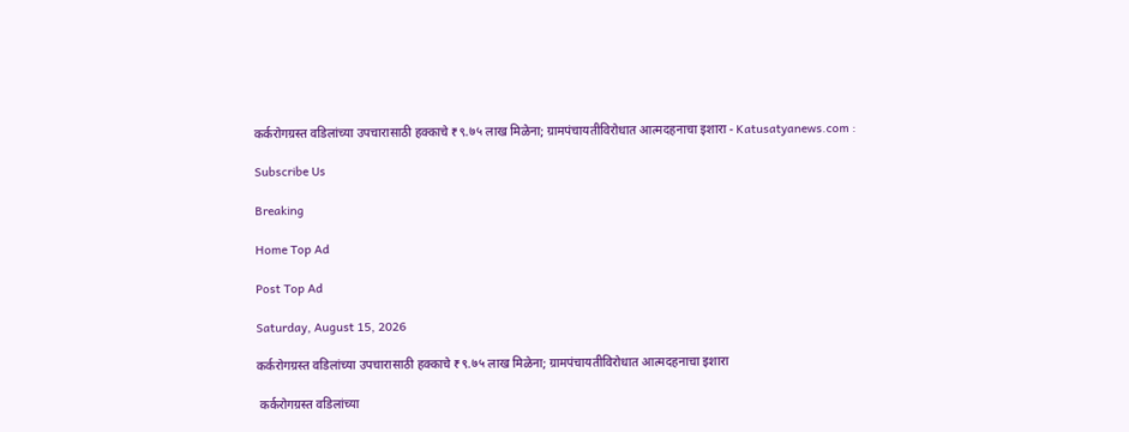कर्करोगग्रस्त वडिलांच्या उपचारासाठी हक्काचे ₹९.७५ लाख मिळेना; ग्रामपंचायतीविरोधात आत्मदहनाचा इशारा - Katusatyanews.com :

Subscribe Us

Breaking

Home Top Ad

Post Top Ad

Saturday, August 15, 2026

कर्करोगग्रस्त वडिलांच्या उपचारासाठी हक्काचे ₹९.७५ लाख मिळेना; ग्रामपंचायतीविरोधात आत्मदहनाचा इशारा

 कर्करोगग्रस्त वडिलांच्या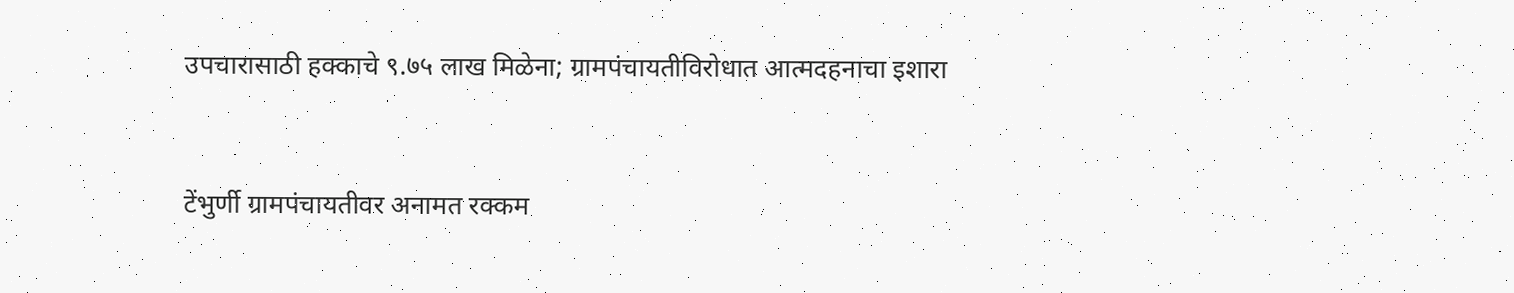उपचारासाठी हक्काचे ९.७५ लाख मिळेना; ग्रामपंचायतीविरोधात आत्मदहनाचा इशारा


टेंभुर्णी ग्रामपंचायतीवर अनामत रक्कम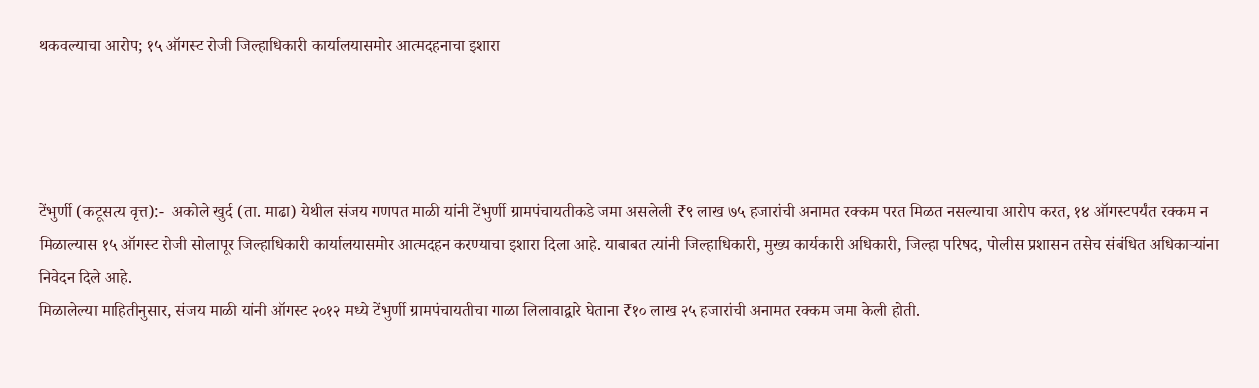थकवल्याचा आरोप; १५ ऑगस्ट रोजी जिल्हाधिकारी कार्यालयासमोर आत्मदहनाचा इशारा




टेंभुर्णी (कटूसत्य वृत्त):-  अकोले खुर्द (ता. माढा) येथील संजय गणपत माळी यांनी टेंभुर्णी ग्रामपंचायतीकडे जमा असलेली ₹९ लाख ७५ हजारांची अनामत रक्कम परत मिळत नसल्याचा आरोप करत, १४ ऑगस्टपर्यंत रक्कम न मिळाल्यास १५ ऑगस्ट रोजी सोलापूर जिल्हाधिकारी कार्यालयासमोर आत्मदहन करण्याचा इशारा दिला आहे. याबाबत त्यांनी जिल्हाधिकारी, मुख्य कार्यकारी अधिकारी, जिल्हा परिषद, पोलीस प्रशासन तसेच संबंधित अधिकाऱ्यांना निवेदन दिले आहे.
मिळालेल्या माहितीनुसार, संजय माळी यांनी ऑगस्ट २०१२ मध्ये टेंभुर्णी ग्रामपंचायतीचा गाळा लिलावाद्वारे घेताना ₹१० लाख २५ हजारांची अनामत रक्कम जमा केली होती.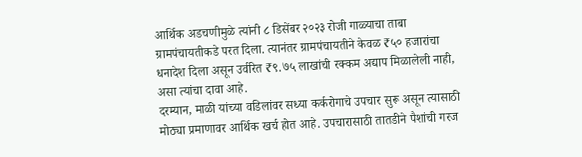आर्थिक अडचणीमुळे त्यांनी ८ डिसेंबर २०२३ रोजी गाळ्याचा ताबा ग्रामपंचायतीकडे परत दिला. त्यानंतर ग्रामपंचायतीने केवळ ₹५० हजारांचा धनादेश दिला असून उर्वरित ₹९.७५ लाखांची रक्कम अद्याप मिळालेली नाही, असा त्यांचा दावा आहे.
दरम्यान, माळी यांच्या वडिलांवर सध्या कर्करोगाचे उपचार सुरू असून त्यासाठी मोठ्या प्रमाणावर आर्थिक खर्च होत आहे. उपचारासाठी तातडीने पैशांची गरज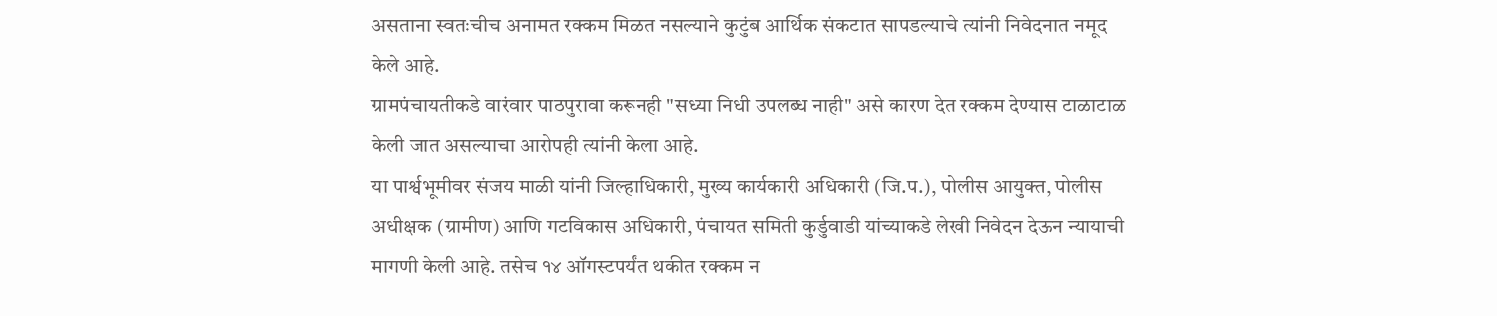असताना स्वतःचीच अनामत रक्कम मिळत नसल्याने कुटुंब आर्थिक संकटात सापडल्याचे त्यांनी निवेदनात नमूद केले आहे.
ग्रामपंचायतीकडे वारंवार पाठपुरावा करूनही "सध्या निधी उपलब्ध नाही" असे कारण देत रक्कम देण्यास टाळाटाळ केली जात असल्याचा आरोपही त्यांनी केला आहे.
या पार्श्वभूमीवर संजय माळी यांनी जिल्हाधिकारी, मुख्य कार्यकारी अधिकारी (जि.प.), पोलीस आयुक्त, पोलीस अधीक्षक (ग्रामीण) आणि गटविकास अधिकारी, पंचायत समिती कुर्डुवाडी यांच्याकडे लेखी निवेदन देऊन न्यायाची मागणी केली आहे. तसेच १४ ऑगस्टपर्यंत थकीत रक्कम न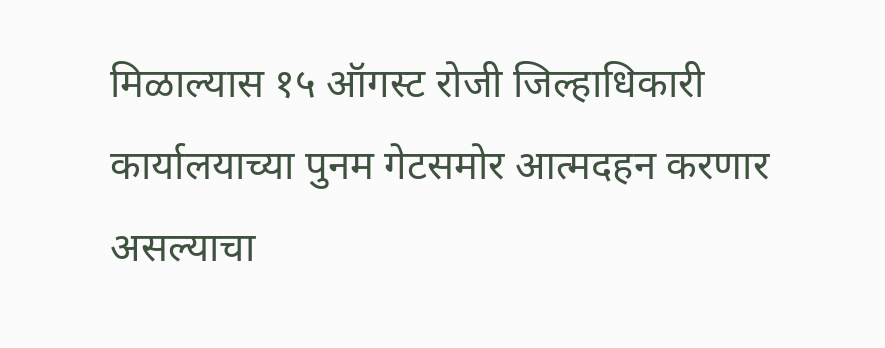मिळाल्यास १५ ऑगस्ट रोजी जिल्हाधिकारी कार्यालयाच्या पुनम गेटसमोर आत्मदहन करणार असल्याचा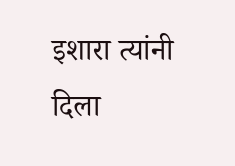इशारा त्यांनी दिला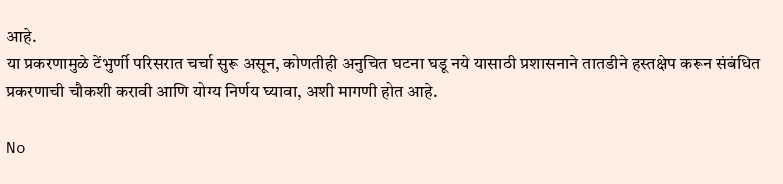आहे.
या प्रकरणामुळे टेंभुर्णी परिसरात चर्चा सुरू असून, कोणतीही अनुचित घटना घडू नये यासाठी प्रशासनाने तातडीने हस्तक्षेप करून संबंधित प्रकरणाची चौकशी करावी आणि योग्य निर्णय घ्यावा, अशी मागणी होत आहे.

No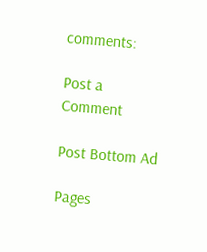comments:

Post a Comment

Post Bottom Ad

Pages